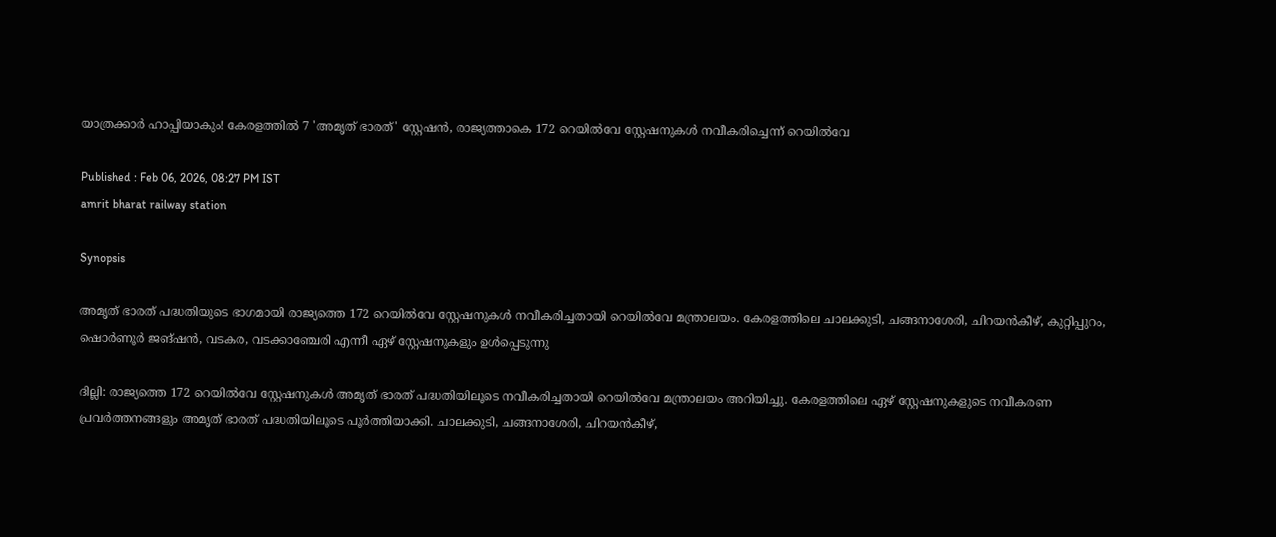യാത്രക്കാർ ഹാപ്പിയാകും! കേരളത്തിൽ 7 'അമൃത് ഭാരത്' സ്റ്റേഷൻ, രാജ്യത്താകെ 172 റെയിൽവേ സ്റ്റേഷനുകൾ നവീകരിച്ചെന്ന് റെയിൽവേ

Published : Feb 06, 2026, 08:27 PM IST
amrit bharat railway station

Synopsis

അമൃത് ഭാരത് പദ്ധതിയുടെ ഭാഗമായി രാജ്യത്തെ 172 റെയിൽവേ സ്റ്റേഷനുകൾ നവീകരിച്ചതായി റെയിൽവേ മന്ത്രാലയം. കേരളത്തിലെ ചാലക്കുടി, ചങ്ങനാശേരി, ചിറയൻകീഴ്, കുറ്റിപ്പുറം, ഷൊർണൂർ ജങ്ഷൻ, വടകര, വടക്കാഞ്ചേരി എന്നീ ഏഴ് സ്റ്റേഷനുകളും ഉൾപ്പെടുന്നു

ദില്ലി: രാജ്യത്തെ 172 റെയിൽവേ സ്റ്റേഷനുകൾ അമൃത് ഭാരത് പദ്ധതിയിലൂടെ നവീകരിച്ചതായി റെയിൽവേ മന്ത്രാലയം അറിയിച്ചു. കേരളത്തിലെ ഏഴ് സ്റ്റേഷനുകളുടെ നവീകരണ പ്രവർത്തനങ്ങളും അമൃത് ഭാരത് പദ്ധതിയിലൂടെ പൂർത്തിയാക്കി. ചാലക്കുടി, ചങ്ങനാശേരി, ചിറയൻകീഴ്,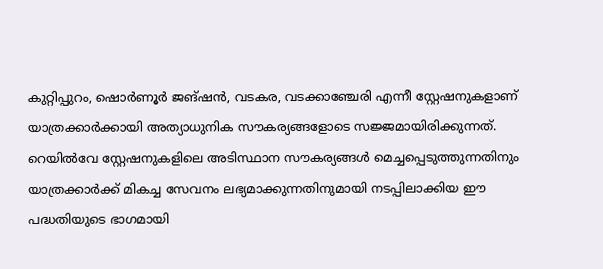കുറ്റിപ്പുറം, ഷൊർണൂർ ജങ്ഷൻ, വടകര, വടക്കാഞ്ചേരി എന്നീ സ്റ്റേഷനുകളാണ് യാത്രക്കാർക്കായി അത്യാധുനിക സൗകര്യങ്ങളോടെ സജ്ജമായിരിക്കുന്നത്. റെയിൽവേ സ്റ്റേഷനുകളിലെ അടിസ്ഥാന സൗകര്യങ്ങൾ മെച്ചപ്പെടുത്തുന്നതിനും യാത്രക്കാർക്ക് മികച്ച സേവനം ലഭ്യമാക്കുന്നതിനുമായി നടപ്പിലാക്കിയ ഈ പദ്ധതിയുടെ ഭാഗമായി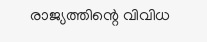രാജ്യത്തിന്റെ വിവിധ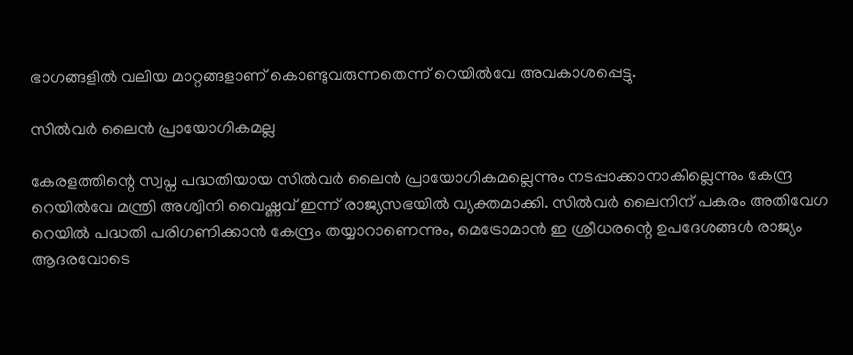ഭാഗങ്ങളിൽ വലിയ മാറ്റങ്ങളാണ് കൊണ്ടുവരുന്നതെന്ന് റെയിൽവേ അവകാശപ്പെട്ടു.

സിൽവർ ലൈൻ പ്രായോഗികമല്ല

കേരളത്തിന്റെ സ്വപ്ന പദ്ധതിയായ സിൽവർ ലൈൻ പ്രായോഗികമല്ലെന്നും നടപ്പാക്കാനാകില്ലെന്നും കേന്ദ്ര റെയിൽവേ മന്ത്രി അശ്വിനി വൈഷ്ണവ് ഇന്ന് രാജ്യസഭയിൽ വ്യക്തമാക്കി. സിൽവർ ലൈനിന് പകരം അതിവേഗ റെയിൽ പദ്ധതി പരിഗണിക്കാൻ കേന്ദ്രം തയ്യാറാണെന്നും, മെട്രോമാൻ ഇ ശ്രീധരന്റെ ഉപദേശങ്ങൾ രാജ്യം ആദരവോടെ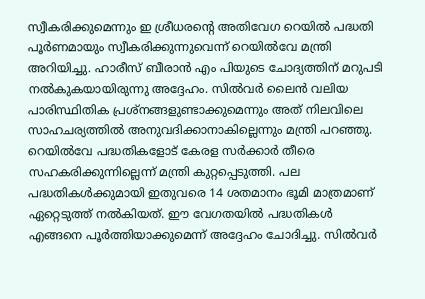സ്വീകരിക്കുമെന്നും ഇ ശ്രീധരന്റെ അതിവേഗ റെയിൽ പദ്ധതി പൂർണമായും സ്വീകരിക്കുന്നുവെന്ന് റെയിൽവേ മന്ത്രി അറിയിച്ചു. ഹാരീസ് ബീരാൻ എം പിയുടെ ചോദ്യത്തിന് മറുപടി നൽകുകയായിരുന്നു അദ്ദേഹം. സിൽവർ ലൈൻ വലിയ പാരിസ്ഥിതിക പ്രശ്നങ്ങളുണ്ടാക്കുമെന്നും അത് നിലവിലെ സാഹചര്യത്തിൽ അനുവദിക്കാനാകില്ലെന്നും മന്ത്രി പറഞ്ഞു. റെയിൽവേ പദ്ധതികളോട് കേരള സർക്കാർ തീരെ സഹകരിക്കുന്നില്ലെന്ന് മന്ത്രി കുറ്റപ്പെടുത്തി. പല പദ്ധതികൾക്കുമായി ഇതുവരെ 14 ശതമാനം ഭൂമി മാത്രമാണ് ഏറ്റെടുത്ത് നൽകിയത്. ഈ വേഗതയിൽ പദ്ധതികൾ എങ്ങനെ പൂർത്തിയാക്കുമെന്ന് അദ്ദേഹം ചോദിച്ചു. സിൽവർ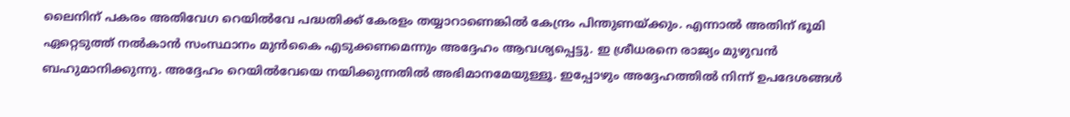ലൈനിന് പകരം അതിവേഗ റെയിൽവേ പദ്ധതിക്ക് കേരളം തയ്യാറാണെങ്കിൽ കേന്ദ്രം പിന്തുണയ്ക്കും. എന്നാൽ അതിന് ഭൂമി ഏറ്റെടുത്ത് നൽകാൻ സംസ്ഥാനം മുൻകൈ എടുക്കണമെന്നും അദ്ദേഹം ആവശ്യപ്പെട്ടു. ഇ ശ്രീധരനെ രാജ്യം മുഴുവൻ ബഹുമാനിക്കുന്നു. അദ്ദേഹം റെയിൽവേയെ നയിക്കുന്നതിൽ അഭിമാനമേയുള്ളൂ. ഇപ്പോഴും അദ്ദേഹത്തിൽ നിന്ന് ഉപദേശങ്ങൾ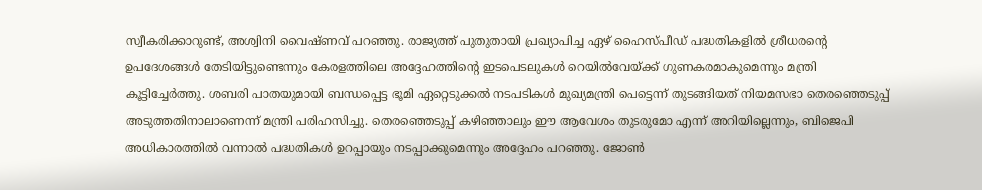സ്വീകരിക്കാറുണ്ട്, അശ്വിനി വൈഷ്ണവ് പറഞ്ഞു. രാജ്യത്ത് പുതുതായി പ്രഖ്യാപിച്ച ഏഴ് ഹൈസ്പീഡ് പദ്ധതികളിൽ ശ്രീധരന്റെ ഉപദേശങ്ങൾ തേടിയിട്ടുണ്ടെന്നും കേരളത്തിലെ അദ്ദേഹത്തിന്റെ ഇടപെടലുകൾ റെയിൽവേയ്ക്ക് ഗുണകരമാകുമെന്നും മന്ത്രി കൂട്ടിച്ചേർത്തു. ശബരി പാതയുമായി ബന്ധപ്പെട്ട ഭൂമി ഏറ്റെടുക്കൽ നടപടികൾ മുഖ്യമന്ത്രി പെട്ടെന്ന് തുടങ്ങിയത് നിയമസഭാ തെരഞ്ഞെടുപ്പ് അടുത്തതിനാലാണെന്ന് മന്ത്രി പരിഹസിച്ചു. തെരഞ്ഞെടുപ്പ് കഴിഞ്ഞാലും ഈ ആവേശം തുടരുമോ എന്ന് അറിയില്ലെന്നും, ബിജെപി അധികാരത്തിൽ വന്നാൽ പദ്ധതികൾ ഉറപ്പായും നടപ്പാക്കുമെന്നും അദ്ദേഹം പറഞ്ഞു. ജോൺ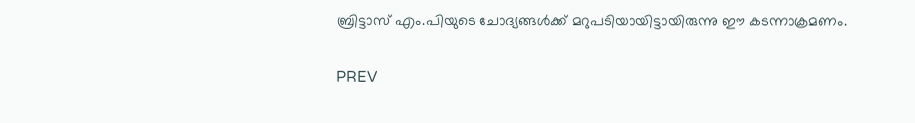ബ്രിട്ടാസ് എം.പിയുടെ ചോദ്യങ്ങൾക്ക് മറുപടിയായിട്ടായിരുന്നു ഈ കടന്നാക്രമണം.

PREV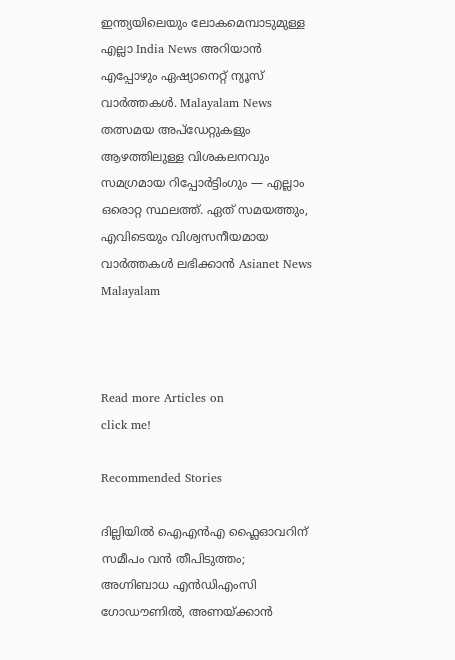ഇന്ത്യയിലെയും ലോകമെമ്പാടുമുള്ള എല്ലാ India News അറിയാൻ എപ്പോഴും ഏഷ്യാനെറ്റ് ന്യൂസ് വാർത്തകൾ. Malayalam News   തത്സമയ അപ്‌ഡേറ്റുകളും ആഴത്തിലുള്ള വിശകലനവും സമഗ്രമായ റിപ്പോർട്ടിംഗും — എല്ലാം ഒരൊറ്റ സ്ഥലത്ത്. ഏത് സമയത്തും, എവിടെയും വിശ്വസനീയമായ വാർത്തകൾ ലഭിക്കാൻ Asianet News Malayalam



Read more Articles on
click me!

Recommended Stories

ദില്ലിയിൽ ഐഎൻഎ ഫ്ലൈഓവറിന് സമീപം വൻ തീപിടുത്തം; അഗ്നിബാധ എൻഡിഎംസി ഗോഡൗണിൽ, അണയ്ക്കാൻ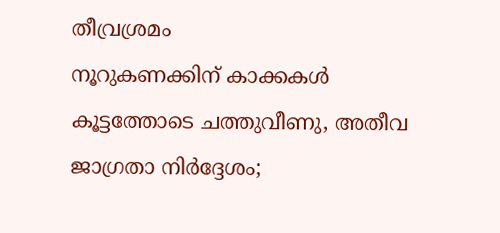തീവ്രശ്രമം
നൂറുകണക്കിന് കാക്കകൾ കൂട്ടത്തോടെ ചത്തുവീണു, അതീവ ജാഗ്രതാ നിർദ്ദേശം;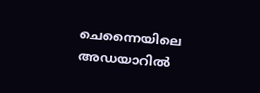ചെന്നൈയിലെ അഡയാറിൽ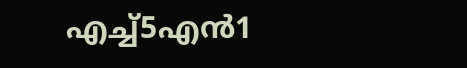എച്ച്5എൻ1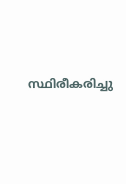സ്ഥിരീകരിച്ചു